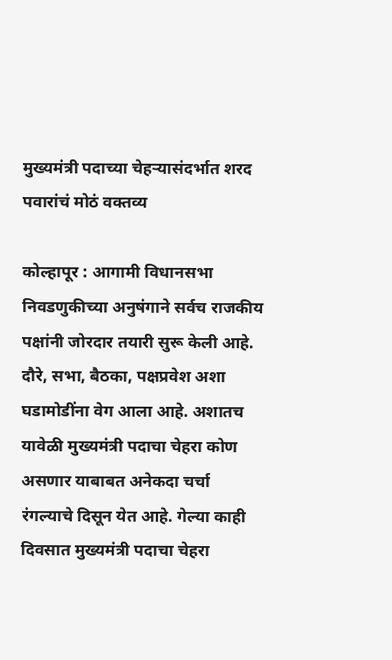मुख्यमंत्री पदाच्या चेहऱ्यासंदर्भात शरद पवारांचं मोठं वक्तव्य

कोल्हापूर : आगामी विधानसभा निवडणुकीच्या अनुषंगाने सर्वच राजकीय पक्षांनी जोरदार तयारी सुरू केली आहे. दौरे, सभा, बैठका, पक्षप्रवेश अशा घडामोडींना वेग आला आहे. अशातच यावेळी मुख्यमंत्री पदाचा चेहरा कोण असणार याबाबत अनेकदा चर्चा रंगल्याचे दिसून येत आहे. गेल्या काही दिवसात मुख्यमंत्री पदाचा चेहरा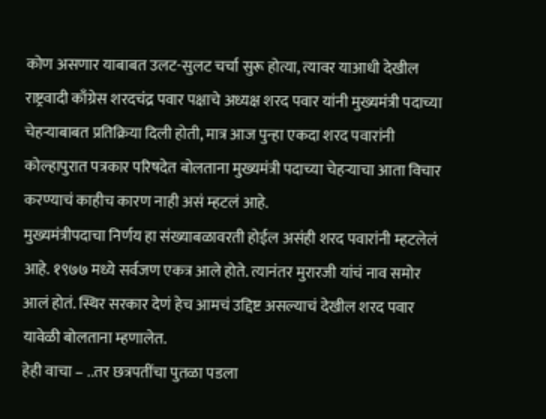कोण असणार याबाबत उलट-सुलट चर्चा सुरू होत्या, त्यावर याआधी देखील राष्ट्रवादी काँग्रेस शरदचंद्र पवार पक्षाचे अध्यक्ष शरद पवार यांनी मुख्यमंत्री पदाच्या चेहऱ्याबाबत प्रतिक्रिया दिली होती, मात्र आज पुन्हा एकदा शरद पवारांनी कोल्हापुरात पत्रकार परिषदेत बोलताना मुख्यमंत्री पदाच्या चेहऱ्याचा आता विचार करण्याचं काहीच कारण नाही असं म्हटलं आहे.
मुख्यमंत्रीपदाचा निर्णय हा संख्याबळावरती होईल असंही शरद पवारांनी म्हटलेलं आहे. १९७७ मध्ये सर्वजण एकत्र आले होते. त्यानंतर मुरारजी यांचं नाव समोर आलं होतं. स्थिर सरकार देणं हेच आमचं उद्दिष्ट असल्याचं देखील शरद पवार यावेळी बोलताना म्हणालेत.
हेही वाचा – ..तर छत्रपतींचा पुतळा पडला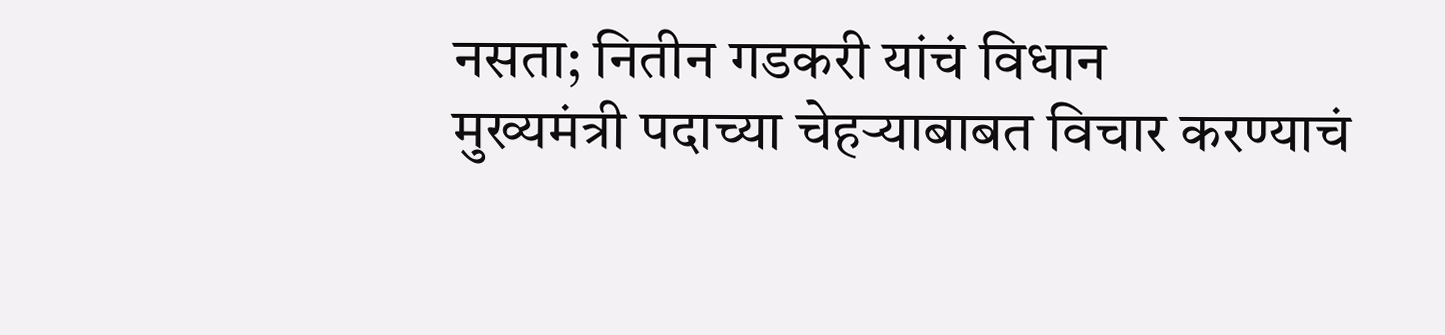नसता; नितीन गडकरी यांचं विधान
मुख्यमंत्री पदाच्या चेहऱ्याबाबत विचार करण्याचं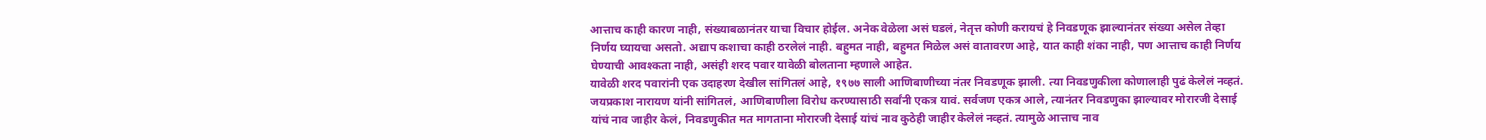आत्ताच काही कारण नाही, संख्याबळानंतर याचा विचार होईल. अनेक वेळेला असं घडलं, नेतृत्त कोणी करायचं हे निवडणूक झाल्यानंतर संख्या असेल तेव्हा निर्णय घ्यायचा असतो. अद्याप कशाचा काही ठरलेलं नाही. बहुमत नाही, बहुमत मिळेल असं वातावरण आहे, यात काही शंका नाही, पण आत्ताच काही निर्णय घेण्याची आवश्कता नाही, असंही शरद पवार यावेळी बोलताना म्हणाले आहेत.
यावेळी शरद पवारांनी एक उदाहरण देखील सांगितलं आहे, १९७७ साली आणिबाणीच्या नंतर निवडणूक झाली. त्या निवडणुकीला कोणालाही पुढं केलेलं नव्हतं. जयप्रकाश नारायण यांनी सांगितलं, आणिबाणीला विरोध करण्यासाठी सर्वांनी एकत्र यावं. सर्वजण एकत्र आले, त्यानंतर निवडणुका झाल्यावर मोरारजी देसाई यांचं नाव जाहीर केलं, निवडणुकीत मत मागताना मोरारजी देसाई यांचं नाव कुठेही जाहीर केलेलं नव्हतं. त्यामुळे आत्ताच नाव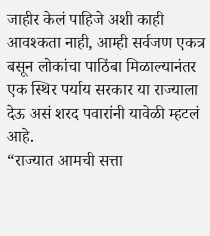जाहीर केलं पाहिजे अशी काही आवश्कता नाही, आम्ही सर्वजण एकत्र बसून लोकांचा पाठिंबा मिळाल्यानंतर एक स्थिर पर्याय सरकार या राज्याला देऊ असं शरद पवारांनी यावेळी म्हटलं आहे.
“राज्यात आमची सत्ता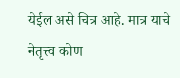येईल असे चित्र आहे. मात्र याचे नेतृत्त्व कोण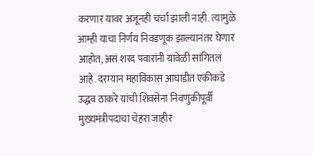करणार यावर अजूनही चर्चा झाली नाही. त्यामुळे आम्ही याचा निर्णय निवडणूक झाल्यानंतर घेणार आहोत, असं शरद पवारांनी यावेळी सांगितलं आहे. दरम्यान महाविकास आघाडीत एकीकडे उद्धव ठाकरे यांची शिवसेना निवणुकीपूर्वी मुख्यमंत्रीपदाचा चेहरा जाहीर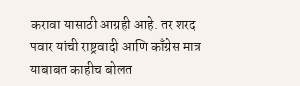करावा यासाठी आग्रही आहे. तर शरद पवार यांची राष्ट्रवादी आणि काँग्रेस मात्र याबाबत काहीच बोलत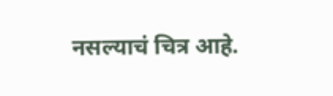नसल्याचं चित्र आहे.